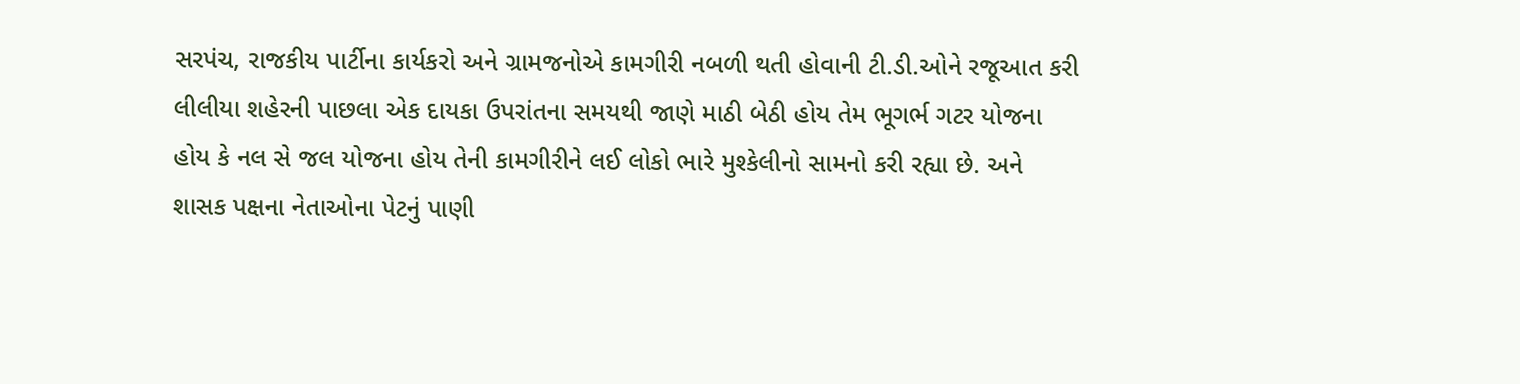સરપંચ, રાજકીય પાર્ટીના કાર્યકરો અને ગ્રામજનોએ કામગીરી નબળી થતી હોવાની ટી.ડી.ઓને રજૂઆત કરી
લીલીયા શહેરની પાછલા એક દાયકા ઉપરાંતના સમયથી જાણે માઠી બેઠી હોય તેમ ભૂગર્ભ ગટર યોજના હોય કે નલ સે જલ યોજના હોય તેની કામગીરીને લઈ લોકો ભારે મુશ્કેલીનો સામનો કરી રહ્યા છે. અને શાસક પક્ષના નેતાઓના પેટનું પાણી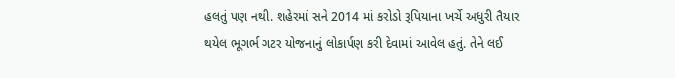હલતું પણ નથી. શહેરમાં સને 2014 માં કરોડો રૂપિયાના ખર્ચે અધુરી તૈયાર થયેલ ભૂગર્ભ ગટર યોજનાનું લોકાર્પણ કરી દેવામાં આવેલ હતું. તેને લઈ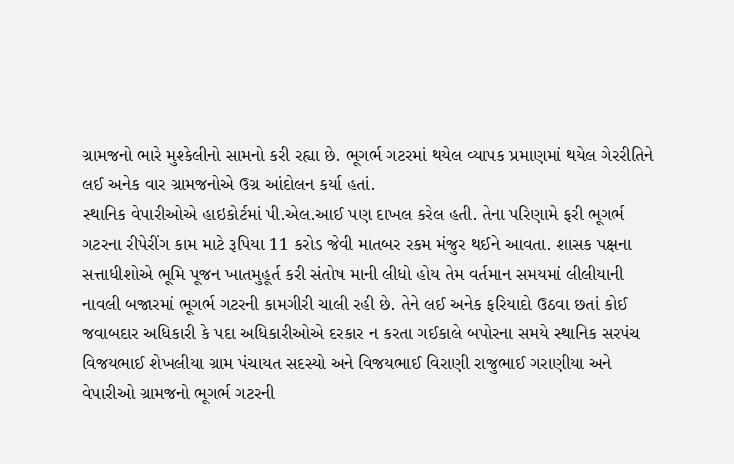ગ્રામજનો ભારે મુશ્કેલીનો સામનો કરી રહ્યા છે. ભૂગર્ભ ગટરમાં થયેલ વ્યાપક પ્રમાણમાં થયેલ ગેરરીતિને લઈ અનેક વાર ગ્રામજનોએ ઉગ્ર આંદોલન કર્યા હતાં.
સ્થાનિક વેપારીઓએ હાઇકોર્ટમાં પી.એલ.આઈ પણ દાખલ કરેલ હતી. તેના પરિણામે ફરી ભૂગર્ભ ગટરના રીપેરીંગ કામ માટે રૂપિયા 11 કરોડ જેવી માતબર રકમ મંજુર થઈને આવતા. શાસક પક્ષના સત્તાધીશોએ ભૂમિ પૂજન ખાતમુહૂર્ત કરી સંતોષ માની લીધો હોય તેમ વર્તમાન સમયમાં લીલીયાની નાવલી બજારમાં ભૂગર્ભ ગટરની કામગીરી ચાલી રહી છે. તેને લઈ અનેક ફરિયાદો ઉઠવા છતાં કોઈ જવાબદાર અધિકારી કે પદા અધિકારીઓએ દરકાર ન કરતા ગઈકાલે બપોરના સમયે સ્થાનિક સરપંચ વિજયભાઈ શેખલીયા ગ્રામ પંચાયત સદસ્યો અને વિજયભાઈ વિરાણી રાજુભાઈ ગરાણીયા અને વેપારીઓ ગ્રામજનો ભૂગર્ભ ગટરની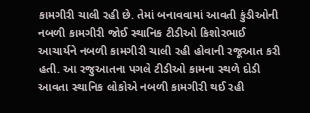કામગીરી ચાલી રહી છે. તેમાં બનાવવામાં આવતી કુંડીઓની નબળી કામગીરી જોઈ સ્થાનિક ટીડીઓ કિશોરભાઈ આચાર્યને નબળી કામગીરી ચાલી રહી હોવાની રજૂઆત કરી હતી. આ રજુઆતના પગલે ટીડીઓ કામના સ્થળે દોડી આવતા સ્થાનિક લોકોએ નબળી કામગીરી થઈ રહી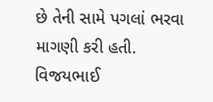છે તેની સામે પગલાં ભરવા માગણી કરી હતી. વિજયભાઈ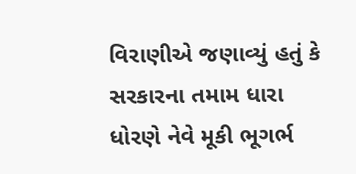વિરાણીએ જણાવ્યું હતું કે સરકારના તમામ ધારા ધોરણે નેવે મૂકી ભૂગર્ભ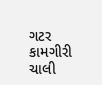ગટર કામગીરી ચાલી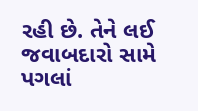રહી છે. તેને લઈ જવાબદારો સામે પગલાં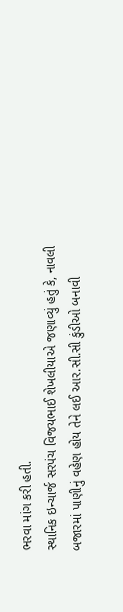ભરવા માંગ કરી હતી.
સ્થાનિક ઇન્ચાર્જ સરપંચ વિજયભાઈ શેખલીયાએ જણાવ્યું હતું કે, નાવલી બજારમાં પાણીનું વહેણ હોય તેને લઈ આર.સી.સી કુંડીઓ બનાવી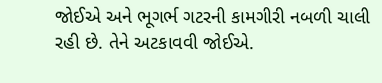જોઈએ અને ભૂગર્ભ ગટરની કામગીરી નબળી ચાલી રહી છે. તેને અટકાવવી જોઈએ.